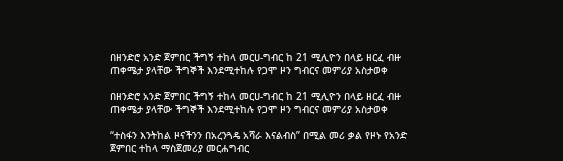በዘንድሮ አንድ ጀምበር ችግኝ ተከላ መርሀ-ግብር ከ 21 ሚሊዮን በላይ ዘርፈ ብዙ ጠቀሜታ ያላቸው ችግኞች እንደሚተከሉ የጋሞ ዞን ግብርና መምሪያ አስታወቀ

በዘንድሮ አንድ ጀምበር ችግኝ ተከላ መርሀ-ግብር ከ 21 ሚሊዮን በላይ ዘርፈ ብዙ ጠቀሜታ ያላቸው ችግኞች እንደሚተከሉ የጋሞ ዞን ግብርና መምሪያ አስታወቀ

“ተስፋን እንትከል ዞናችንን በአረንጓዴ አሻራ እናልብስ” በሚል መሪ ቃል የዞኑ የአንድ ጀምበር ተከላ ማስጀመሪያ መርሐግብር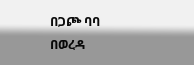በጋጮ ባባ በወረዳ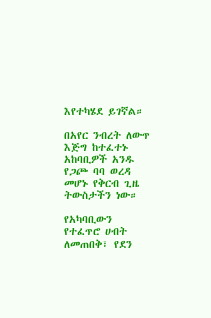እየተካሄደ ይገኛል።

በአየር ንብረት ለውጥ እጅግ ከተፈተኑ አከባቢዎች አንዱ የጋጮ ባባ ወረዳ መሆኑ የቅርብ ጊዜ ትውስታችን ነው።

የአካባቢውን የተፈጥሮ ሀብት ለመጠበቅ፣ የደን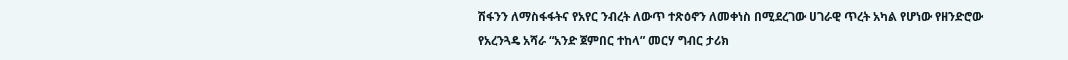ሽፋንን ለማስፋፋትና የአየር ንብረት ለውጥ ተጽዕኖን ለመቀነስ በሚደረገው ሀገራዊ ጥረት አካል የሆነው የዘንድሮው የአረንጓዴ አሻራ “አንድ ጀምበር ተከላ” መርሃ ግብር ታሪክ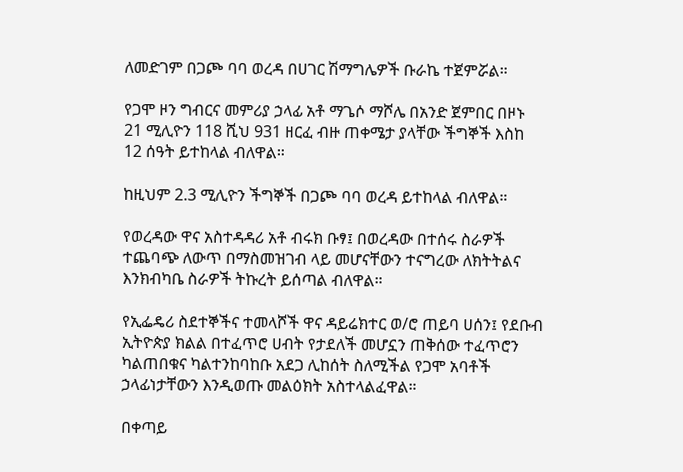ለመድገም በጋጮ ባባ ወረዳ በሀገር ሽማግሌዎች ቡራኬ ተጀምሯል።

የጋሞ ዞን ግብርና መምሪያ ኃላፊ አቶ ማጌሶ ማሾሌ በአንድ ጀምበር በዞኑ 21 ሚሊዮን 118 ሺህ 931 ዘርፈ ብዙ ጠቀሜታ ያላቸው ችግኞች እስከ 12 ሰዓት ይተከላል ብለዋል።

ከዚህም 2.3 ሚሊዮን ችግኞች በጋጮ ባባ ወረዳ ይተከላል ብለዋል።

የወረዳው ዋና አስተዳዳሪ አቶ ብሩክ ቡፃ፤ በወረዳው በተሰሩ ስራዎች ተጨባጭ ለውጥ በማስመዝገብ ላይ መሆናቸውን ተናግረው ለክትትልና እንክብካቤ ስራዎች ትኩረት ይሰጣል ብለዋል።

የኢፌዴሪ ስደተኞችና ተመላሾች ዋና ዳይሬክተር ወ/ሮ ጠይባ ሀሰን፤ የደቡብ ኢትዮጵያ ክልል በተፈጥሮ ሀብት የታደለች መሆኗን ጠቅሰው ተፈጥሮን ካልጠበቁና ካልተንከባከቡ አደጋ ሊከሰት ስለሚችል የጋሞ አባቶች ኃላፊነታቸውን እንዲወጡ መልዕክት አስተላልፈዋል።

በቀጣይ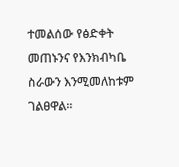ተመልሰው የፅድቀት መጠኑንና የእንክብካቤ ስራውን እንሚመለከቱም ገልፀዋል።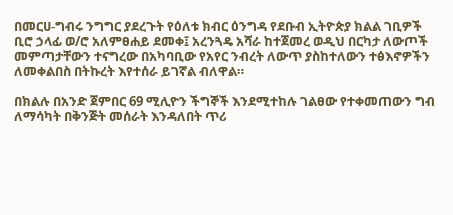በመርሀ-ግብሩ ንግግር ያደረጉት የዕለቱ ክብር ዕንግዳ የደቡብ ኢትዮጵያ ክልል ገቢዎች ቢሮ ኃላፊ ወ/ሮ አለምፀሐይ ደመቀ፤ አረንጓዴ አሻራ ከተጀመረ ወዲህ በርካታ ለውጦች መምጣታቸውን ተናግረው በአካባቢው የአየር ንብረት ለውጥ ያስከተለውን ተፅእኖዎችን ለመቀልበስ በትኩረት እየተሰራ ይገኛል ብለዋል።

በክልሉ በአንድ ጀምበር 69 ሚሊዮን ችግኞች እንደሚተከሉ ገልፀው የተቀመጠውን ግብ ለማሳካት በቅንጅት መሰራት እንዳለበት ጥሪ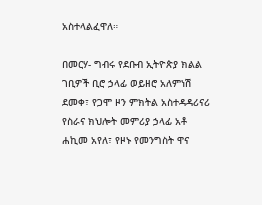አስተላልፈዋለ።

በመርሃ- ግብሩ የደቡብ ኢትዮጵያ ክልል ገቢዎች ቢሮ ኃላፊ ወይዘሮ አለምነሽ ደመቀ፣ የጋሞ ዞን ምክትል አስተዳዳሪናሪ የስራና ክህሎት መምሪያ ኃላፊ አቶ ሐኪመ አየለ፣ የዞኑ የመንግስት ዋና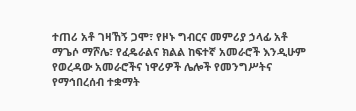ተጠሪ አቶ ገዛኸኝ ጋሞ፣ የዞኑ ግብርና መምሪያ ኃላፊ አቶ ማጌሶ ማሾሌ፣ የፈዴራልና ክልል ከፍተኛ አመራሮች እንዲሁም የወረዳው አመራሮችና ነዋሪዎች ሌሎች የመንግሥትና የማኅበረሰብ ተቋማት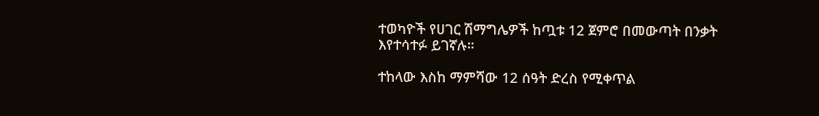ተወካዮች የሀገር ሽማግሌዎች ከጧቱ 12 ጀምሮ በመውጣት በንቃት እየተሳተፉ ይገኛሉ።

ተከላው እስከ ማምሻው 12 ሰዓት ድረስ የሚቀጥል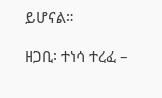ይሆናል።

ዘጋቢ፡ ተነሳ ተረፈ –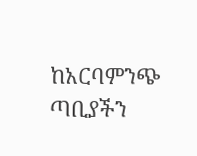ከአርባምንጭ ጣቢያችን